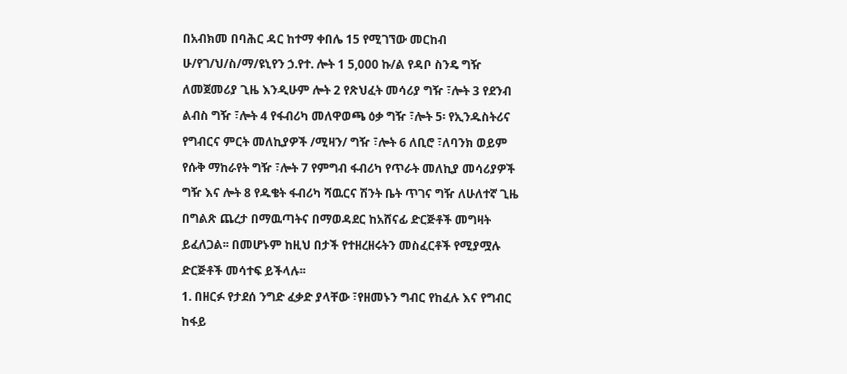በአብክመ በባሕር ዳር ከተማ ቀበሌ 15 የሚገኘው መርከብ ሁ/የገ/ህ/ስ/ማ/ዩኒየን ኃ.የተ. ሎት 1 5,000 ኩ/ል የዳቦ ስንዴ ግዥ ለመጀመሪያ ጊዜ እንዲሁም ሎት 2 የጽህፈት መሳሪያ ግዥ ፣ሎት 3 የደንብ ልብስ ግዥ ፣ሎት 4 የፋብሪካ መለዋወጫ ዕቃ ግዥ ፣ሎት 5፡ የኢንዱስትሪና የግብርና ምርት መለኪያዎች /ሚዛን/ ግዥ ፣ሎት 6 ለቢሮ ፣ለባንክ ወይም የሱቅ ማከራየት ግዥ ፣ሎት 7 የምግብ ፋብሪካ የጥራት መለኪያ መሳሪያዎች ግዥ እና ሎት 8 የዱቄት ፋብሪካ ሻዉርና ሽንት ቤት ጥገና ግዥ ለሁለተኛ ጊዜ በግልጽ ጨረታ በማዉጣትና በማወዳደር ከአሸናፊ ድርጅቶች መግዛት ይፈለጋል፡፡ በመሆኑም ከዚህ በታች የተዘረዘሩትን መስፈርቶች የሚያሟሉ ድርጅቶች መሳተፍ ይችላሉ፡፡
1. በዘርፉ የታደሰ ንግድ ፈቃድ ያላቸው ፣የዘመኑን ግብር የከፈሉ እና የግብር ከፋይ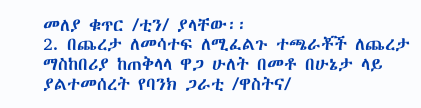መለያ ቁጥር /ቲን/ ያላቸው፡፡
2. በጨረታ ለመሳተፍ ለሚፈልጉ ተጫራቾች ለጨረታ ማስከበሪያ ከጠቅላላ ዋጋ ሁለት በመቶ በሁኔታ ላይ ያልተመሰረት የባንክ ጋራቲ /ዋስትና/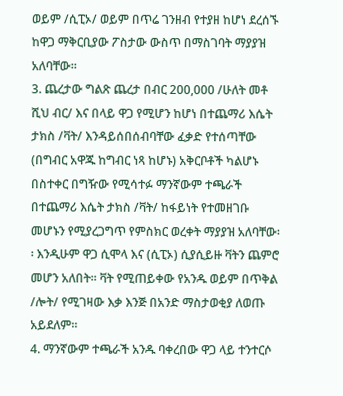ወይም /ሲፒኦ/ ወይም በጥሬ ገንዘብ የተያዘ ከሆነ ደረሰኙ ከዋጋ ማቅርቢያው ፖስታው ውስጥ በማስገባት ማያያዝ አለባቸው፡፡
3. ጨረታው ግልጽ ጨረታ በብር 200,000 /ሁለት መቶ ሺህ ብር/ እና በላይ ዋጋ የሚሆን ከሆነ በተጨማሪ እሴት ታክስ /ቫት/ እንዳይሰበሰብባቸው ፈቃድ የተሰጣቸው (በግብር አዋጁ ከግብር ነጻ ከሆኑ) አቅርቦቶች ካልሆኑ በስተቀር በግዥው የሚሳተፉ ማንኛውም ተጫራች በተጨማሪ እሴት ታክስ /ቫት/ ከፋይነት የተመዘገቡ መሆኑን የሚያረጋግጥ የምስክር ወረቀት ማያያዝ አለባቸው፡፡ እንዲሁም ዋጋ ሲሞላ እና (ሲፒኦ) ሲያሲይዙ ቫትን ጨምሮ መሆን አለበት፡፡ ቫት የሚጠይቀው የአንዱ ወይም በጥቅል /ሎት/ የሚገዛው እቃ እንጅ በአንድ ማስታወቂያ ለወጡ አይደለም፡፡
4. ማንኛውም ተጫራች አንዱ ባቀረበው ዋጋ ላይ ተንተርሶ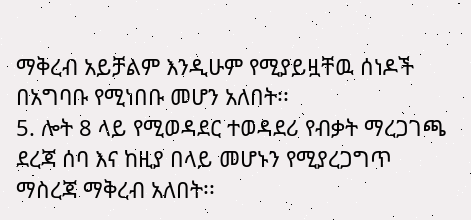ማቅረብ አይቻልም እንዲሁም የሚያይዟቸዉ ሰነዶች በአግባቡ የሚነበቡ መሆን አለበት፡፡
5. ሎት 8 ላይ የሚወዳደር ተወዳደሪ የብቃት ማረጋገጫ ደረጃ ሰባ እና ከዚያ በላይ መሆኑን የሚያረጋግጥ ማስረጃ ማቅረብ አለበት፡፡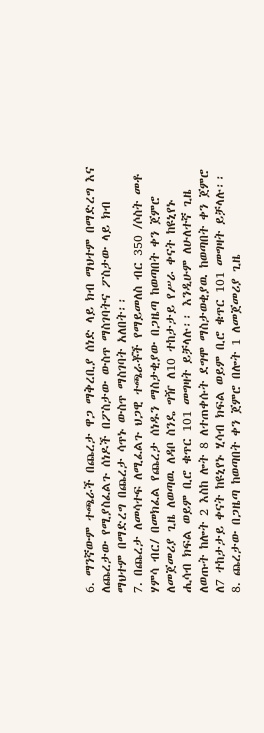6. ማንኛውም ተጫራች በጨረታ ዋጋ ማቅረቢያ ሰነድ ላይ ክብ ማህተም በማድረግ እና ለጨረታው የሚያስፈልጉ ሰነዶች በፖስታው ውስጥ ማስገባትና ፖስታው ላይ ክብ ማህተም በማድረግ በጨረታ ሳጥኑ ውስጥ ማስገባት አለበት፡፡
7. በጨረታ ለመሳተፍ ለሚፈልጉ ህጋዊ ተጫራቾች የማይመለስ ብር 350 /ሶስት መቶ ሃምሳ ብር/ በመክፈል የጨረታ ሰነዱን ማስታቂያው በጋዜጣ ከወጣበት ቀን ጀምሮ ለመጀመሪያ ጊዜ ለወጣዉ ለዳቦ ስንዴ ግዥ ለ10 ተከታታይ የሥራ ቀናት ከዩኒየኑ ሒሳብ ክፍል ወይም ቢሮ ቁጥር 101 መግዛት ይቻላሉ፡፡ እንዲሁም ለሁለተኛ ጊዜ ለወጡት ከሎት 2 እስከ ሎት 8 ለተጠቀሱት ደግሞ ማስታወቂያዉ ከወጣበት ቀን ጀምሮ ለ7 ተከታታይ ቀናት ከዩኒየኑ ሂሳብ ክፍል ወይም ቢሮ ቁጥር 101 መግዛት ይቻላሉ፡፡
8. ጨረታው በጋዜጣ ከወጣበት ቀን ጀምሮ በሎት 1 ለመጀመሪያ ጊዜ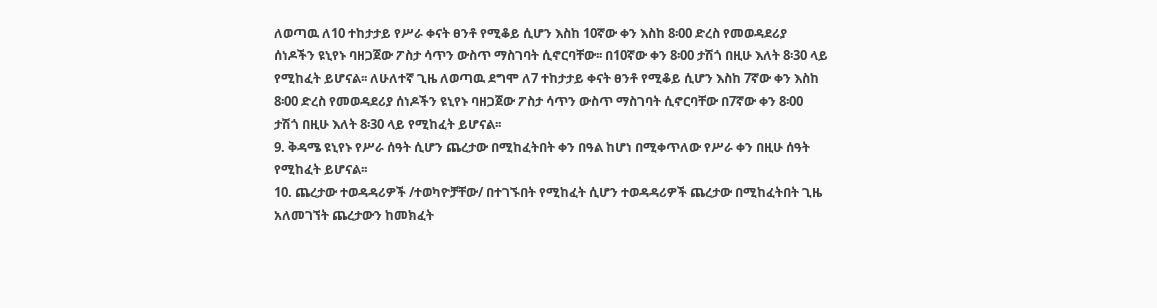ለወጣዉ ለ10 ተከታታይ የሥራ ቀናት ፀንቶ የሚቆይ ሲሆን እስከ 10ኛው ቀን እስከ 8፡00 ድረስ የመወዳደሪያ ሰነዶችን ዩኒየኑ ባዘጋጀው ፖስታ ሳጥን ውስጥ ማስገባት ሲኖርባቸው፡፡ በ10ኛው ቀን 8፡00 ታሽጎ በዚሁ እለት 8፡30 ላይ የሚከፈት ይሆናል፡፡ ለሁለተኛ ጊዜ ለወጣዉ ደግሞ ለ7 ተከታታይ ቀናት ፀንቶ የሚቆይ ሲሆን እስከ 7ኛው ቀን እስከ 8፡00 ድረስ የመወዳደሪያ ሰነዶችን ዩኒየኑ ባዘጋጀው ፖስታ ሳጥን ውስጥ ማስገባት ሲኖርባቸው በ7ኛው ቀን 8፡00 ታሽጎ በዚሁ እለት 8፡30 ላይ የሚከፈት ይሆናል፡፡
9. ቅዳሜ ዩኒየኑ የሥራ ሰዓት ሲሆን ጨረታው በሚከፈትበት ቀን በዓል ከሆነ በሚቀጥለው የሥራ ቀን በዚሁ ሰዓት የሚከፈት ይሆናል፡፡
10. ጨረታው ተወዳዳሪዎች /ተወካዮቻቸው/ በተገኙበት የሚከፈት ሲሆን ተወዳዳሪዎች ጨረታው በሚከፈትበት ጊዜ አለመገኘት ጨረታውን ከመክፈት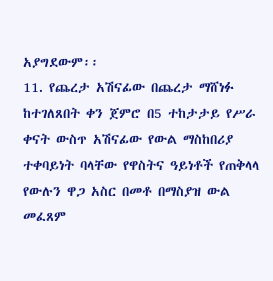አያግደውም፡፡
11. የጨረታ አሽናፊው በጨረታ ማሸነፉ ከተገለጸበት ቀን ጀምሮ በ5 ተከታታይ የሥራ ቀናት ውስጥ አሽናፊው የውል ማስከበሪያ ተቀባይነት ባላቸው የዋስትና ዓይነቶች የጠቅላላ የውሉን ዋጋ አስር በመቶ በማስያዝ ውል መፈጸም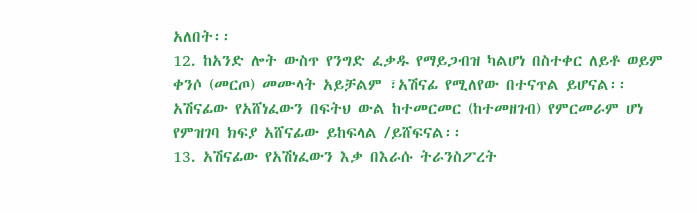አለበት፡፡
12. ከአንድ ሎት ውስጥ የንግድ ፈቃዱ የማይጋብዝ ካልሆነ በስተቀር ለይቶ ወይም ቀንሶ (መርጦ) መሙላት አይቻልም ፣አሽናፊ የሚለየው በተናጥል ይሆናል፡፡ አሽናፊው የአሸነፈውን በፍትህ ውል ከተመርመር (ከተመዘገብ) የምርመራም ሆነ የምዝገባ ክፍያ አሸናፊው ይከፍላል /ይሸፍናል፡፡
13. አሽናፊው የአሽነፈውን እቃ በእራሱ ትራንስፖረት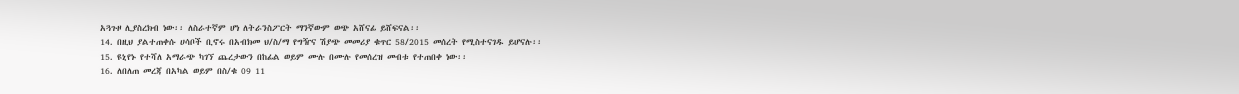አጓጉዞ ሊያስረክብ ነው፡፡ ለስራተኛም ሆነ ለትራንስፖርት ማንኛውም ወጭ አሸናፊ ይሸፍናል፡፡
14. በዚህ ያልተጠቀሱ ሀሳቦች ቢኖሩ በአብክመ ህ/ስ/ማ የግዥና ሽያጭ መመሪያ ቁጥር 58/2015 መሰረት የሚስተናገዱ ይሆናሉ፡፡
15. ዩኒየኑ የተሻለ አማራጭ ካገኘ ጨረታውን በከፊል ወይም ሙሉ በሙሉ የመሰረዝ መብቱ የተጠበቀ ነው፡፡
16. ለበለጠ መረጃ በአካል ወይም በስ/ቁ 09 11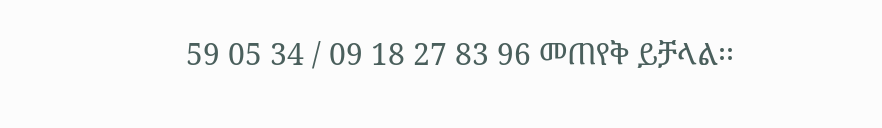59 05 34 / 09 18 27 83 96 መጠየቅ ይቻላል፡፡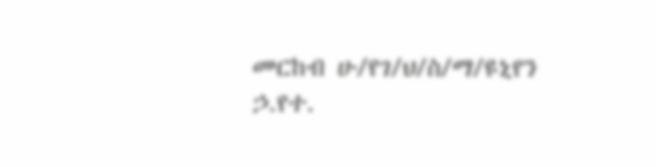መርከብ ሁ/የገ/ህ/ስ/ማ/ዩኒየን ኃ.የተ.